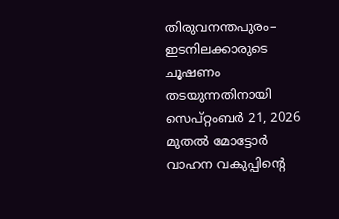തിരുവനന്തപുരം– ഇടനിലക്കാരുടെ ചൂഷണം തടയുന്നതിനായി സെപ്റ്റംബർ 21, 2026 മുതൽ മോട്ടോർ വാഹന വകുപ്പിന്റെ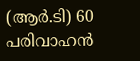(ആർ.ടി) 60 പരിവാഹൻ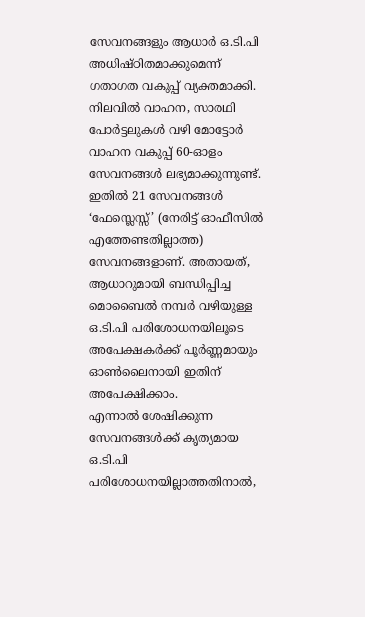സേവനങ്ങളും ആധാർ ഒ.ടി.പി അധിഷ്ഠിതമാക്കുമെന്ന് ഗതാഗത വകുപ്പ് വ്യക്തമാക്കി. നിലവിൽ വാഹന, സാരഥി പോർട്ടലുകൾ വഴി മോട്ടോർ വാഹന വകുപ്പ് 60-ഓളം സേവനങ്ങൾ ലഭ്യമാക്കുന്നുണ്ട്. ഇതിൽ 21 സേവനങ്ങൾ ‘ഫേസ്ലെസ്സ്’ (നേരിട്ട് ഓഫീസിൽ എത്തേണ്ടതില്ലാത്ത) സേവനങ്ങളാണ്. അതായത്, ആധാറുമായി ബന്ധിപ്പിച്ച മൊബൈൽ നമ്പർ വഴിയുള്ള ഒ.ടി.പി പരിശോധനയിലൂടെ അപേക്ഷകർക്ക് പൂർണ്ണമായും ഓൺലൈനായി ഇതിന് അപേക്ഷിക്കാം.
എന്നാൽ ശേഷിക്കുന്ന സേവനങ്ങൾക്ക് കൃത്യമായ ഒ.ടി.പി പരിശോധനയില്ലാത്തതിനാൽ,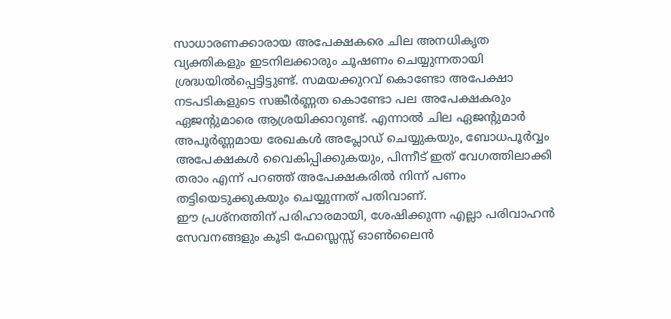സാധാരണക്കാരായ അപേക്ഷകരെ ചില അനധികൃത വ്യക്തികളും ഇടനിലക്കാരും ചൂഷണം ചെയ്യുന്നതായി ശ്രദ്ധയിൽപ്പെട്ടിട്ടുണ്ട്. സമയക്കുറവ് കൊണ്ടോ അപേക്ഷാ നടപടികളുടെ സങ്കീർണ്ണത കൊണ്ടോ പല അപേക്ഷകരും ഏജന്റുമാരെ ആശ്രയിക്കാറുണ്ട്. എന്നാൽ ചില ഏജന്റുമാർ അപൂർണ്ണമായ രേഖകൾ അപ്ലോഡ് ചെയ്യുകയും, ബോധപൂർവ്വം അപേക്ഷകൾ വൈകിപ്പിക്കുകയും, പിന്നീട് ഇത് വേഗത്തിലാക്കി തരാം എന്ന് പറഞ്ഞ് അപേക്ഷകരിൽ നിന്ന് പണം തട്ടിയെടുക്കുകയും ചെയ്യുന്നത് പതിവാണ്.
ഈ പ്രശ്നത്തിന് പരിഹാരമായി, ശേഷിക്കുന്ന എല്ലാ പരിവാഹൻ സേവനങ്ങളും കൂടി ഫേസ്ലെസ്സ് ഓൺലൈൻ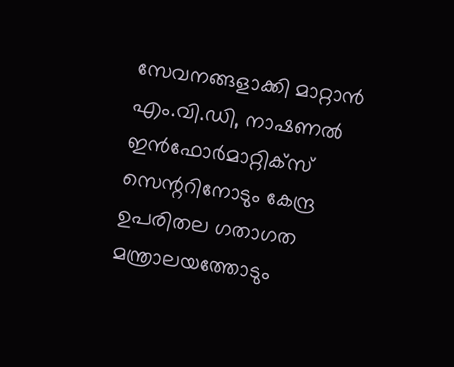സേവനങ്ങളാക്കി മാറ്റാൻ എം.വി.ഡി, നാഷണൽ ഇൻഫോർമാറ്റിക്സ് സെന്ററിനോടും കേന്ദ്ര ഉപരിതല ഗതാഗത മന്ത്രാലയത്തോടും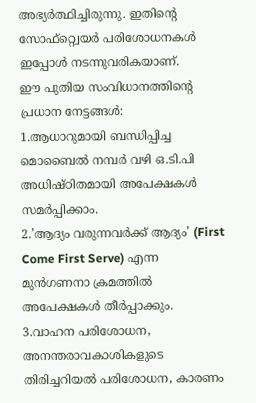അഭ്യർത്ഥിച്ചിരുന്നു. ഇതിന്റെ സോഫ്റ്റ്വെയർ പരിശോധനകൾ ഇപ്പോൾ നടന്നുവരികയാണ്.
ഈ പുതിയ സംവിധാനത്തിന്റെ പ്രധാന നേട്ടങ്ങൾ:
1.ആധാറുമായി ബന്ധിപ്പിച്ച മൊബൈൽ നമ്പർ വഴി ഒ.ടി.പി അധിഷ്ഠിതമായി അപേക്ഷകൾ സമർപ്പിക്കാം.
2.’ആദ്യം വരുന്നവർക്ക് ആദ്യം’ (First Come First Serve) എന്ന മുൻഗണനാ ക്രമത്തിൽ അപേക്ഷകൾ തീർപ്പാക്കും.
3.വാഹന പരിശോധന, അനന്തരാവകാശികളുടെ തിരിച്ചറിയൽ പരിശോധന, കാരണം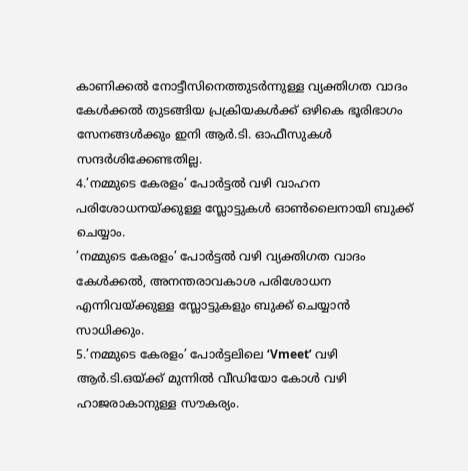കാണിക്കൽ നോട്ടീസിനെത്തുടർന്നുള്ള വ്യക്തിഗത വാദം കേൾക്കൽ തുടങ്ങിയ പ്രക്രിയകൾക്ക് ഒഴികെ ഭൂരിഭാഗം സേനങ്ങൾക്കും ഇനി ആർ.ടി. ഓഫീസുകൾ സന്ദർശിക്കേണ്ടതില്ല.
4.’നമ്മുടെ കേരളം’ പോർട്ടൽ വഴി വാഹന പരിശോധനയ്ക്കുള്ള സ്ലോട്ടുകൾ ഓൺലൈനായി ബുക്ക് ചെയ്യാം.
’നമ്മുടെ കേരളം’ പോർട്ടൽ വഴി വ്യക്തിഗത വാദം കേൾക്കൽ, അനന്തരാവകാശ പരിശോധന എന്നിവയ്ക്കുള്ള സ്ലോട്ടുകളും ബുക്ക് ചെയ്യാൻ സാധിക്കും.
5.’നമ്മുടെ കേരളം’ പോർട്ടലിലെ ‘Vmeet’ വഴി ആർ.ടി.ഒയ്ക്ക് മുന്നിൽ വീഡിയോ കോൾ വഴി ഹാജരാകാനുള്ള സൗകര്യം.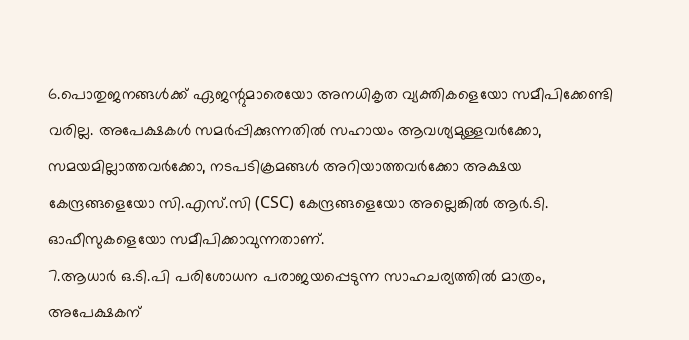6.പൊതുജനങ്ങൾക്ക് ഏജന്റുമാരെയോ അനധികൃത വ്യക്തികളെയോ സമീപിക്കേണ്ടി വരില്ല. അപേക്ഷകൾ സമർപ്പിക്കുന്നതിൽ സഹായം ആവശ്യമുള്ളവർക്കോ, സമയമില്ലാത്തവർക്കോ, നടപടിക്രമങ്ങൾ അറിയാത്തവർക്കോ അക്ഷയ കേന്ദ്രങ്ങളെയോ സി.എസ്.സി (CSC) കേന്ദ്രങ്ങളെയോ അല്ലെങ്കിൽ ആർ.ടി. ഓഫീസുകളെയോ സമീപിക്കാവുന്നതാണ്.
7.ആധാർ ഒ.ടി.പി പരിശോധന പരാജയപ്പെടുന്ന സാഹചര്യത്തിൽ മാത്രം, അപേക്ഷകന്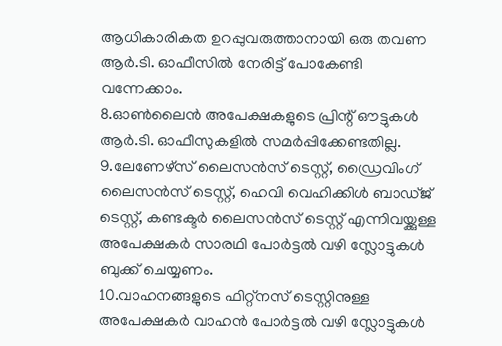ആധികാരികത ഉറപ്പുവരുത്താനായി ഒരു തവണ ആർ.ടി. ഓഫീസിൽ നേരിട്ട് പോകേണ്ടി വന്നേക്കാം.
8.ഓൺലൈൻ അപേക്ഷകളുടെ പ്രിന്റ് ഔട്ടുകൾ ആർ.ടി. ഓഫീസുകളിൽ സമർപ്പിക്കേണ്ടതില്ല.
9.ലേണേഴ്സ് ലൈസൻസ് ടെസ്റ്റ്, ഡ്രൈവിംഗ് ലൈസൻസ് ടെസ്റ്റ്, ഹെവി വെഹിക്കിൾ ബാഡ്ജ് ടെസ്റ്റ്, കണ്ടക്ടർ ലൈസൻസ് ടെസ്റ്റ് എന്നിവയ്ക്കുള്ള അപേക്ഷകർ സാരഥി പോർട്ടൽ വഴി സ്ലോട്ടുകൾ ബുക്ക് ചെയ്യണം.
10.വാഹനങ്ങളുടെ ഫിറ്റ്നസ് ടെസ്റ്റിനുള്ള അപേക്ഷകർ വാഹൻ പോർട്ടൽ വഴി സ്ലോട്ടുകൾ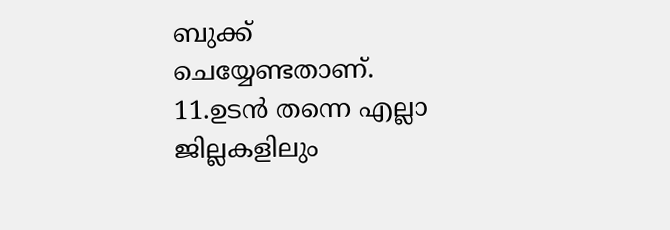ബുക്ക് ചെയ്യേണ്ടതാണ്.
11.ഉടൻ തന്നെ എല്ലാ ജില്ലകളിലും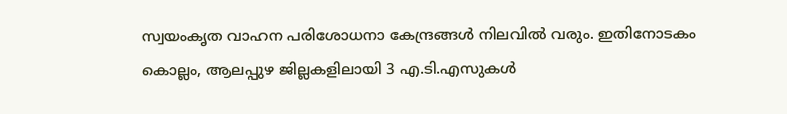സ്വയംകൃത വാഹന പരിശോധനാ കേന്ദ്രങ്ങൾ നിലവിൽ വരും. ഇതിനോടകം കൊല്ലം, ആലപ്പുഴ ജില്ലകളിലായി 3 എ.ടി.എസുകൾ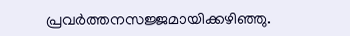പ്രവർത്തനസജ്ജമായിക്കഴിഞ്ഞു.